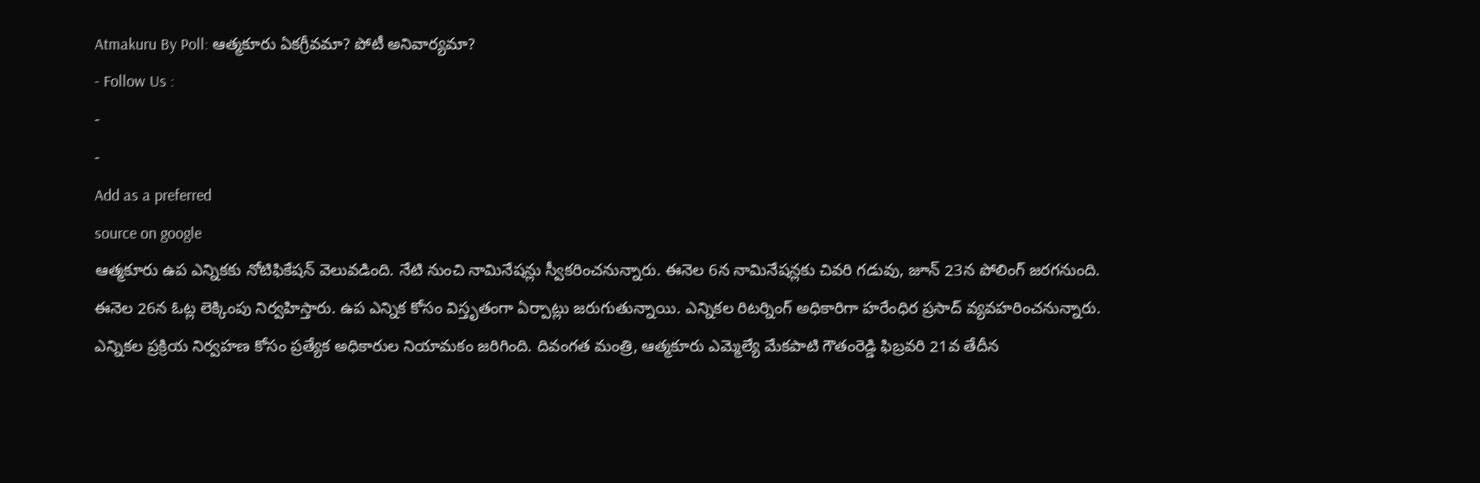Atmakuru By Poll: ఆత్మకూరు ఏకగ్రీవమా? పోటీ అనివార్యమా?
- Follow Us :
-
-
Add as a preferred
source on google
ఆత్మకూరు ఉప ఎన్నికకు నోటిఫికేషన్ వెలువడింది. నేటి నుంచి నామినేషన్లు స్వీకరించనున్నారు. ఈనెల 6న నామినేషన్లకు చివరి గడువు, జూన్ 23న పోలింగ్ జరగనుంది. ఈనెల 26న ఓట్ల లెక్కింపు నిర్వహిస్తారు. ఉప ఎన్నిక కోసం విస్తృతంగా ఏర్పాట్లు జరుగుతున్నాయి. ఎన్నికల రిటర్నింగ్ అధికారిగా హరేంధిర ప్రసాద్ వ్యవహరించనున్నారు. ఎన్నికల ప్రక్రియ నిర్వహణ కోసం ప్రత్యేక అధికారుల నియామకం జరిగింది. దివంగత మంత్రి, ఆత్మకూరు ఎమ్మెల్యే మేకపాటి గౌతంరెడ్డి ఫిబ్రవరి 21వ తేదీన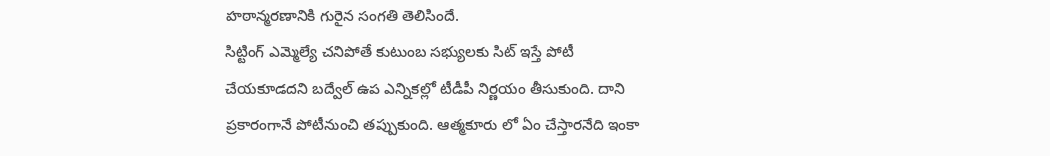హఠాన్మరణానికి గురైన సంగతి తెలిసిందే.
సిట్టింగ్ ఎమ్మెల్యే చనిపోతే కుటుంబ సభ్యులకు సిట్ ఇస్తే పోటీ చేయకూడదని బద్వేల్ ఉప ఎన్నికల్లో టీడీపీ నిర్ణయం తీసుకుంది. దాని ప్రకారంగానే పోటీనుంచి తప్పుకుంది. ఆత్మకూరు లో ఏం చేస్తారనేది ఇంకా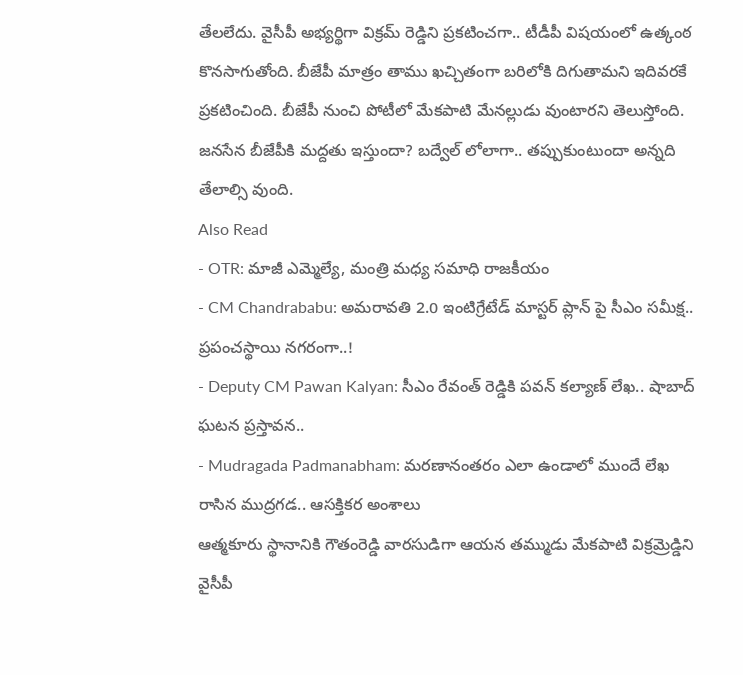తేలలేదు. వైసీపీ అభ్యర్థిగా విక్రమ్ రెడ్డిని ప్రకటించగా.. టీడీపీ విషయంలో ఉత్కంఠ కొనసాగుతోంది. బీజేపీ మాత్రం తాము ఖచ్చితంగా బరిలోకి దిగుతామని ఇదివరకే ప్రకటించింది. బీజేపీ నుంచి పోటీలో మేకపాటి మేనల్లుడు వుంటారని తెలుస్తోంది. జనసేన బీజేపీకి మద్దతు ఇస్తుందా? బద్వేల్ లోలాగా.. తప్పుకుంటుందా అన్నది తేలాల్సి వుంది.
Also Read
- OTR: మాజీ ఎమ్మెల్యే, మంత్రి మధ్య సమాధి రాజకీయం
- CM Chandrababu: అమరావతి 2.0 ఇంటిగ్రేటేడ్ మాస్టర్ ప్లాన్ పై సీఎం సమీక్ష.. ప్రపంచస్థాయి నగరంగా..!
- Deputy CM Pawan Kalyan: సీఎం రేవంత్ రెడ్డికి పవన్ కల్యాణ్ లేఖ.. షాబాద్ ఘటన ప్రస్తావన..
- Mudragada Padmanabham: మరణానంతరం ఎలా ఉండాలో ముందే లేఖ రాసిన ముద్రగడ.. ఆసక్తికర అంశాలు
ఆత్మకూరు స్థానానికి గౌతంరెడ్డి వారసుడిగా ఆయన తమ్ముడు మేకపాటి విక్రమ్రెడ్డిని వైసీపీ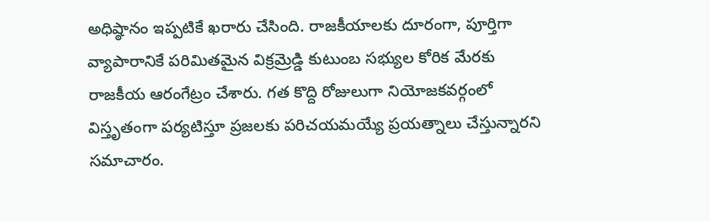అధిష్ఠానం ఇప్పటికే ఖరారు చేసింది. రాజకీయాలకు దూరంగా, పూర్తిగా వ్యాపారానికే పరిమితమైన విక్రమ్రెడ్డి కుటుంబ సభ్యుల కోరిక మేరకు రాజకీయ ఆరంగేట్రం చేశారు. గత కొద్ది రోజులుగా నియోజకవర్గంలో విస్తృతంగా పర్యటిస్తూ ప్రజలకు పరిచయమయ్యే ప్రయత్నాలు చేస్తున్నారని సమాచారం.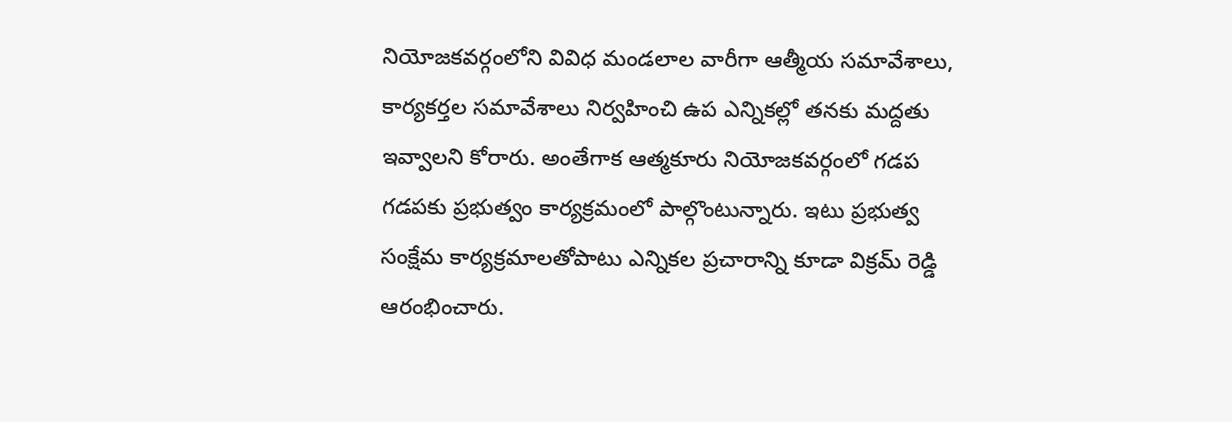నియోజకవర్గంలోని వివిధ మండలాల వారీగా ఆత్మీయ సమావేశాలు, కార్యకర్తల సమావేశాలు నిర్వహించి ఉప ఎన్నికల్లో తనకు మద్దతు ఇవ్వాలని కోరారు. అంతేగాక ఆత్మకూరు నియోజకవర్గంలో గడప గడపకు ప్రభుత్వం కార్యక్రమంలో పాల్గొంటున్నారు. ఇటు ప్రభుత్వ సంక్షేమ కార్యక్రమాలతోపాటు ఎన్నికల ప్రచారాన్ని కూడా విక్రమ్ రెడ్డి ఆరంభించారు.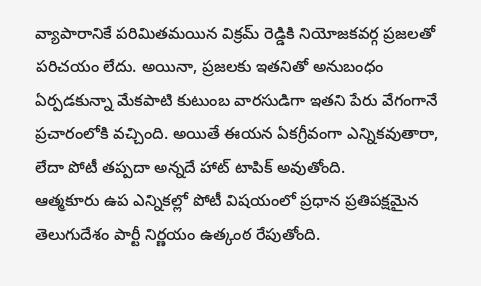వ్యాపారానికే పరిమితమయిన విక్రమ్ రెడ్డికి నియోజకవర్గ ప్రజలతో పరిచయం లేదు. అయినా, ప్రజలకు ఇతనితో అనుబంధం ఏర్పడకున్నా మేకపాటి కుటుంబ వారసుడిగా ఇతని పేరు వేగంగానే ప్రచారంలోకి వచ్చింది. అయితే ఈయన ఏకగ్రీవంగా ఎన్నికవుతారా, లేదా పోటీ తప్పదా అన్నదే హాట్ టాపిక్ అవుతోంది.
ఆత్మకూరు ఉప ఎన్నికల్లో పోటీ విషయంలో ప్రధాన ప్రతిపక్షమైన తెలుగుదేశం పార్టీ నిర్ణయం ఉత్కంఠ రేపుతోంది.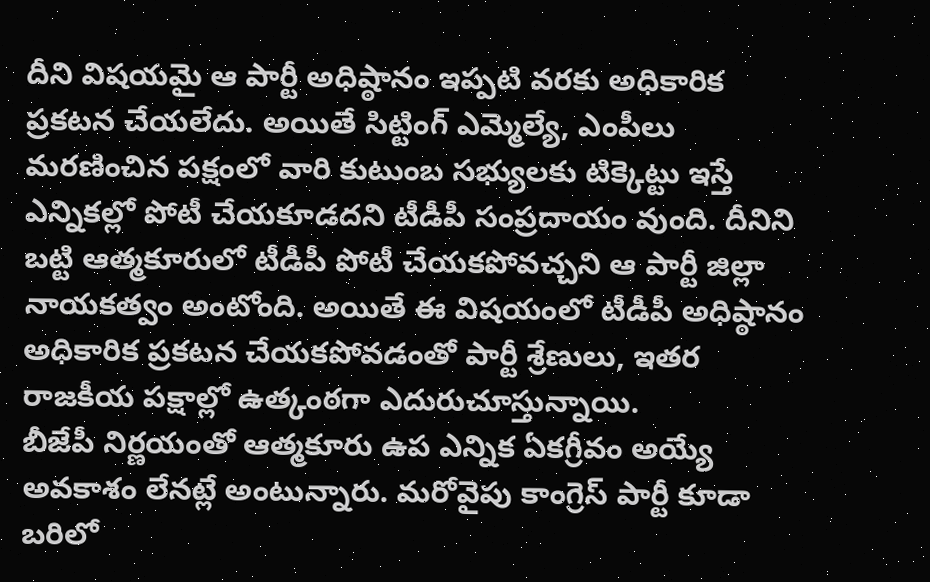దీని విషయమై ఆ పార్టీ అధిష్ఠానం ఇప్పటి వరకు అధికారిక ప్రకటన చేయలేదు. అయితే సిట్టింగ్ ఎమ్మెల్యే, ఎంపీలు మరణించిన పక్షంలో వారి కుటుంబ సభ్యులకు టిక్కెట్టు ఇస్తే ఎన్నికల్లో పోటీ చేయకూడదని టీడీపీ సంప్రదాయం వుంది. దీనిని బట్టి ఆత్మకూరులో టీడీపీ పోటీ చేయకపోవచ్చని ఆ పార్టీ జిల్లా నాయకత్వం అంటోంది. అయితే ఈ విషయంలో టీడీపీ అధిష్ఠానం అధికారిక ప్రకటన చేయకపోవడంతో పార్టీ శ్రేణులు, ఇతర రాజకీయ పక్షాల్లో ఉత్కంఠగా ఎదురుచూస్తున్నాయి.
బీజేపీ నిర్ణయంతో ఆత్మకూరు ఉప ఎన్నిక ఏకగ్రీవం అయ్యే అవకాశం లేనట్లే అంటున్నారు. మరోవైపు కాంగ్రెస్ పార్టీ కూడా బరిలో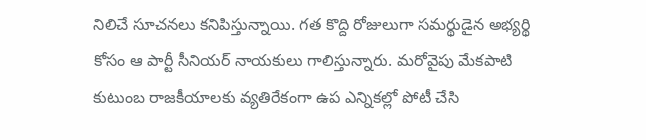నిలిచే సూచనలు కనిపిస్తున్నాయి. గత కొద్ది రోజులుగా సమర్థుడైన అభ్యర్థి కోసం ఆ పార్టీ సీనియర్ నాయకులు గాలిస్తున్నారు. మరోవైపు మేకపాటి కుటుంబ రాజకీయాలకు వ్యతిరేకంగా ఉప ఎన్నికల్లో పోటీ చేసి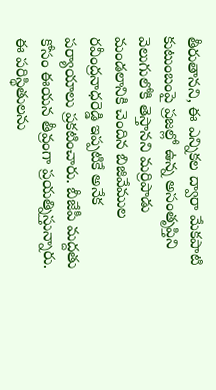తీరుతానని, ఈ ఎన్నికల ద్వారా మేకపాటి కుటుంబంపై ప్రజల్లో ఉన్న అసంతృప్తిని వెలుగులోకి తెస్తానని మర్రిపాడు మండలానికి చెందిన బిజివేముల రవీంద్రనాధరెడ్డి ఇప్పటికే అనేక పర్యాయాలు ప్రకటించారు. బీజేపీ మద్దతు కోసం ఈయన తీవ్రంగా ప్రయత్నిస్తున్నారు. ఈ పరిస్థితులను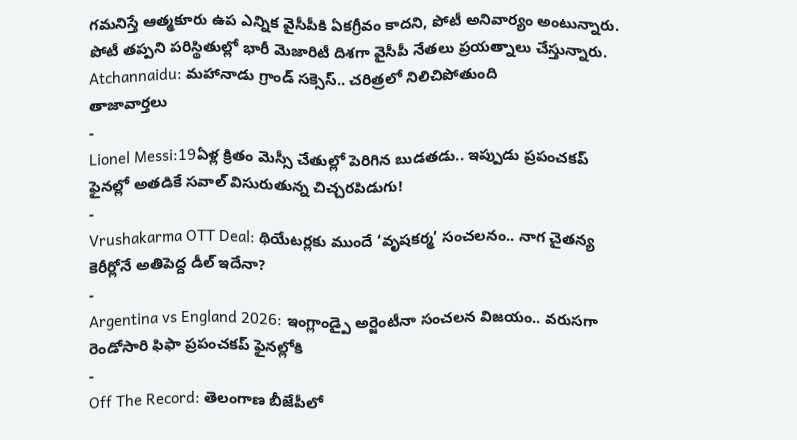గమనిస్తే ఆత్మకూరు ఉప ఎన్నిక వైసీపీకి ఏకగ్రీవం కాదని, పోటీ అనివార్యం అంటున్నారు. పోటీ తప్పని పరిస్థితుల్లో భారీ మెజారిటీ దిశగా వైసీపీ నేతలు ప్రయత్నాలు చేస్తున్నారు.
Atchannaidu: మహానాడు గ్రాండ్ సక్సెస్.. చరిత్రలో నిలిచిపోతుంది
తాజావార్తలు
-
Lionel Messi:19ఏళ్ల క్రితం మెస్సీ చేతుల్లో పెరిగిన బుడతడు.. ఇప్పుడు ప్రపంచకప్ ఫైనల్లో అతడికే సవాల్ విసురుతున్న చిచ్చరపిడుగు!
-
Vrushakarma OTT Deal: థియేటర్లకు ముందే ‘వృషకర్మ’ సంచలనం.. నాగ చైతన్య కెరీర్లోనే అతిపెద్ద డీల్ ఇదేనా?
-
Argentina vs England 2026: ఇంగ్లాండ్పై అర్జెంటీనా సంచలన విజయం.. వరుసగా రెండోసారి ఫిఫా ప్రపంచకప్ ఫైనల్లోకి
-
Off The Record: తెలంగాణ బీజేపీలో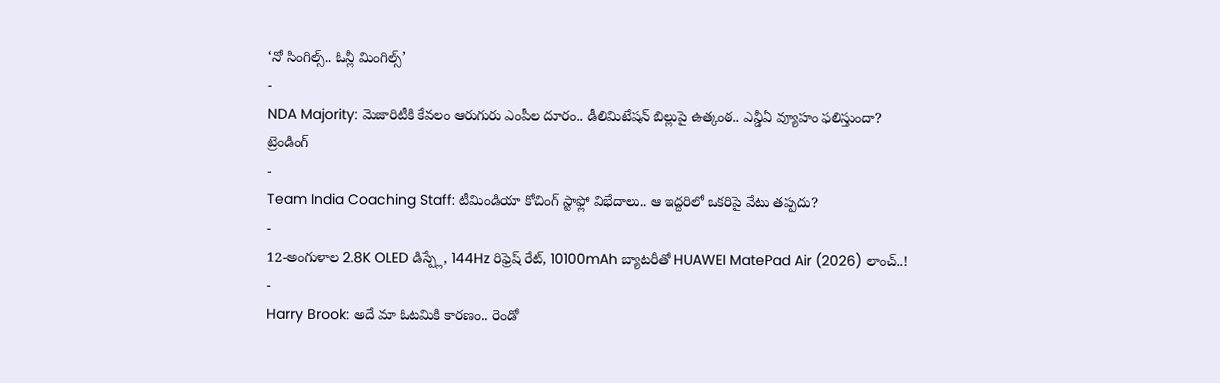‘నో సింగిల్స్.. ఓన్లీ మింగిల్స్’
-
NDA Majority: మెజారిటీకి కేవలం ఆరుగురు ఎంపీల దూరం.. డీలిమిటేషన్ బిల్లుపై ఉత్కంఠ.. ఎన్డీఏ వ్యూహం ఫలిస్తుందా?
ట్రెండింగ్
-
Team India Coaching Staff: టీమిండియా కోచింగ్ స్టాఫ్లో విభేదాలు.. ఆ ఇద్దరిలో ఒకరిపై వేటు తప్పదు?
-
12-అంగుళాల 2.8K OLED డిస్ప్లే, 144Hz రిఫ్రెష్ రేట్, 10100mAh బ్యాటరీతో HUAWEI MatePad Air (2026) లాంచ్..!
-
Harry Brook: అదే మా ఓటమికి కారణం.. రెండో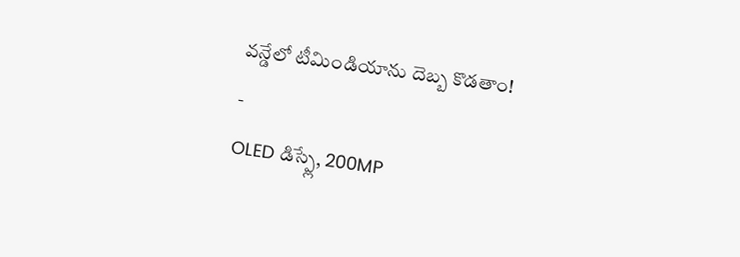వన్డేలో టీమిండియాను దెబ్బ కొడతాం!
-
OLED డిస్ప్లే, 200MP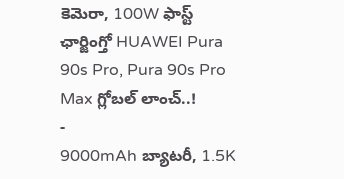కెమెరా, 100W ఫాస్ట్ ఛార్జింగ్తో HUAWEI Pura 90s Pro, Pura 90s Pro Max గ్లోబల్ లాంచ్..!
-
9000mAh బ్యాటరీ, 1.5K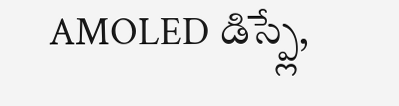AMOLED డిస్ప్లే,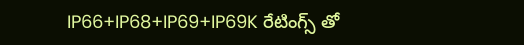IP66+IP68+IP69+IP69K రేటింగ్స్ తో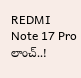REDMI Note 17 Pro లాంచ్..!